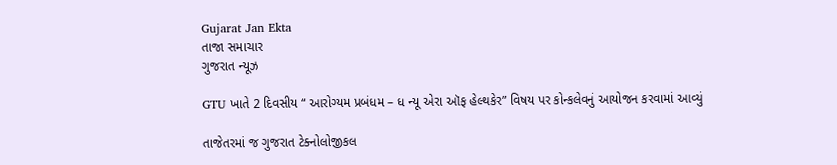Gujarat Jan Ekta
તાજા સમાચાર
ગુજરાત ન્યૂઝ

GTU ખાતે 2 દિવસીય “ આરોગ્યમ પ્રબંધમ – ધ ન્યૂ એરા ઑફ હેલ્થકેર” વિષય પર કોન્કલેવનું આયોજન કરવામાં આવ્યું

તાજેતરમાં જ ગુજરાત ટેક્નોલોજીકલ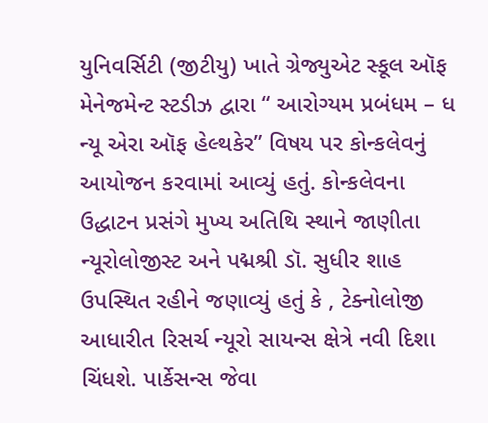યુનિવર્સિટી (જીટીયુ) ખાતે ગ્રેજ્યુએટ સ્કૂલ ઑફ મેનેજમેન્ટ સ્ટડીઝ દ્વારા “ આરોગ્યમ પ્રબંધમ – ધ ન્યૂ એરા ઑફ હેલ્થકેર” વિષય પર કોન્કલેવનું આયોજન કરવામાં આવ્યું હતું. કોન્કલેવના ઉદ્ધાટન પ્રસંગે મુખ્ય અતિથિ સ્થાને જાણીતા ન્યૂરોલોજીસ્ટ અને પદ્મશ્રી ડૉ. સુધીર શાહ ઉપસ્થિત રહીને જણાવ્યું હતું કે , ટેક્નોલોજી આધારીત રિસર્ચ ન્યૂરો સાયન્સ ક્ષેત્રે નવી દિશા ચિંધશે. પાર્કેસન્સ જેવા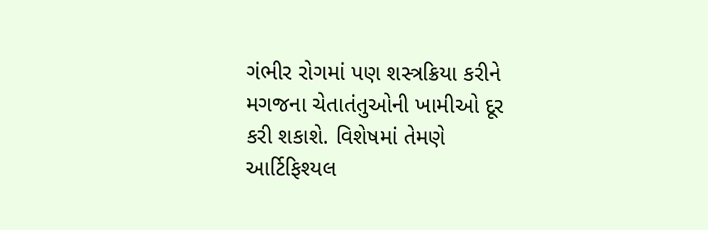ગંભીર રોગમાં પણ શસ્ત્રક્રિયા કરીને મગજના ચેતાતંતુઓની ખામીઓ દૂર કરી શકાશે. વિશેષમાં તેમણે આર્ટિફિશ્યલ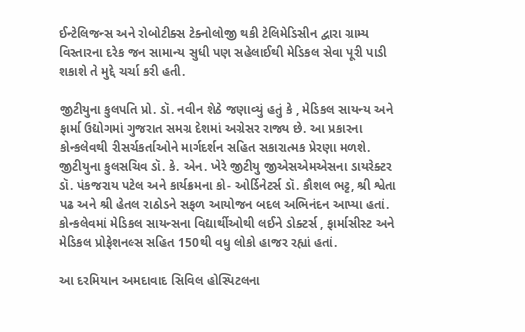ઈન્ટેલિજન્સ અને રોબોટીક્સ ટેક્નોલોજી થકી ટેલિમેડિસીન દ્વારા ગ્રામ્ય વિસ્તારના દરેક જન સામાન્ય સુધી પણ સહેલાઈથી મેડિકલ સેવા પૂરી પાડી શકાશે તે મુદ્દે ચર્ચા કરી હતી.

જીટીયુના કુલપતિ પ્રો. ડૉ. નવીન શેઠે જણાવ્યું હતું કે , મેડિકલ સાયન્ય અને ફાર્મા ઉદ્યોગમાં ગુજરાત સમગ્ર દેશમાં અગ્રેસર રાજ્ય છે. આ પ્રકારના કોન્કલેવથી રીસર્ચકર્તાઓને માર્ગદર્શન સહિત સકારાત્મક પ્રેરણા મળશે. જીટીયુના કુલસચિવ ડૉ. કે. એન. ખેરે જીટીયુ જીએસએમએસના ડાયરેક્ટર ડૉ. પંકજરાય પટેલ અને કાર્યક્રમના કો- ઓર્ડિનેટર્સ ડૉ. કૌશલ ભટ્ટ, શ્રી શ્વેતા પઢ અને શ્રી હેતલ રાઠોડને સફળ આયોજન બદલ અભિનંદન આપ્યા હતાં. કોન્કલેવમાં મેડિકલ સાયન્સના વિદ્યાર્થીઓથી લઈને ડોક્ટર્સ , ફાર્માસીસ્ટ અને મેડિકલ પ્રોફેશનલ્સ સહિત 150થી વધુ લોકો હાજર રહ્યાં હતાં.

આ દરમિયાન અમદાવાદ સિવિલ હોસ્પિટલના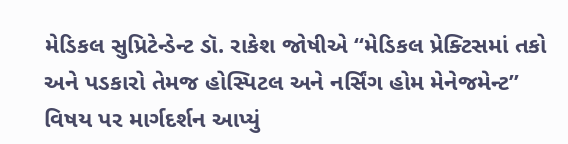મેડિકલ સુપ્રિટેન્ડેન્ટ ડૉ. રાકેશ જોષીએ “મેડિકલ પ્રેક્ટિસમાં તકો અને પડકારો તેમજ હોસ્પિટલ અને નર્સિંગ હોમ મેનેજમેન્ટ” વિષય પર માર્ગદર્શન આપ્યું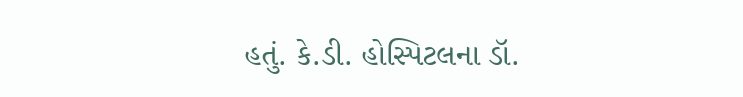હતું. કે.ડી. હોસ્પિટલના ડૉ.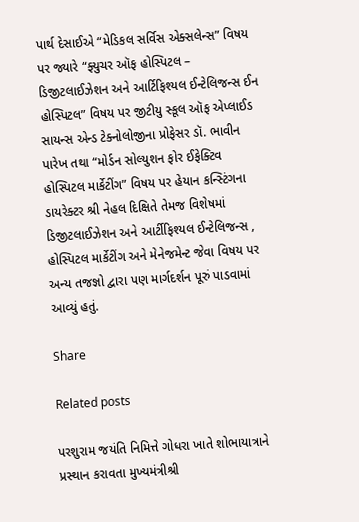પાર્થ દેસાઈએ “મેડિકલ સર્વિસ એક્સલેન્સ” વિષય પર જ્યારે “ફ્યુચર ઑફ હોસ્પિટલ – ડિજીટલાઈઝેશન અને આર્ટિફિશ્યલ ઈન્ટેલિજન્સ ઈન હોસ્પિટલ” વિષય પર જીટીયુ સ્કૂલ ઑફ એપ્લાઈડ સાયન્સ એન્ડ ટેક્નોલોજીના પ્રોફેસર ડૉ. ભાવીન પારેખ તથા “મોર્ડન સોલ્યુશન ફોર ઈફેક્ટિવ હોસ્પિટલ માર્કેટીંગ” વિષય પર હેયાન કન્સ્ટિંગના ડાયરેક્ટર શ્રી નેહલ દિક્ષિતે તેમજ વિશેષમાં ડિજીટલાઈઝેશન અને આર્ટીફિશ્યલ ઈન્ટેલિજન્સ , હોસ્પિટલ માર્કેટીંગ અને મેનેજમેન્ટ જેવા વિષય પર અન્ય તજજ્ઞો દ્વારા પણ માર્ગદર્શન પૂરું પાડવામાં આવ્યું હતું.

Share

Related posts

પરશુરામ જયંતિ નિમિત્તે ગોધરા ખાતે શોભાયાત્રાને પ્રસ્થાન કરાવતા મુખ્યમંત્રીશ્રી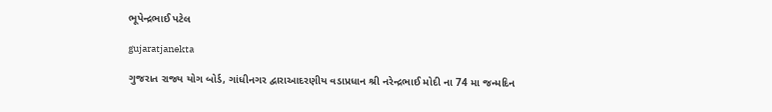ભૂપેન્દ્રભાઈ પટેલ

gujaratjanekta

ગુજરાત રાજ્ય યોગ બોર્ડ, ગાંધીનગર દ્વારાઆદરણીય વડાપ્રધાન શ્રી નરેન્દ્રભાઈ મોદી ના 74 મા જન્મદિન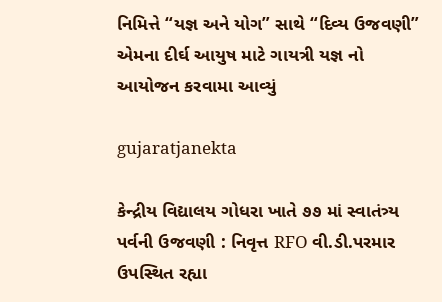નિમિત્તે “યજ્ઞ અને યોગ” સાથે “દિવ્ય ઉજવણી” એમના દીર્ઘ આયુષ માટે ગાયત્રી યજ્ઞ નો આયોજન કરવામા આવ્યું

gujaratjanekta

કેન્દ્રીય વિદ્યાલય ગોધરા ખાતે ૭૭ માં સ્વાતંત્ર્ય પર્વની ઉજવણી : નિવૃત્ત RFO વી.ડી.પરમાર ઉપસ્થિત રહ્યા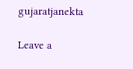gujaratjanekta

Leave a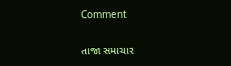Comment

તાજા સમાચાર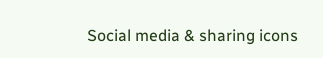Social media & sharing icons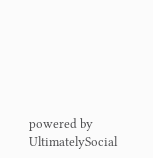powered by UltimatelySocial